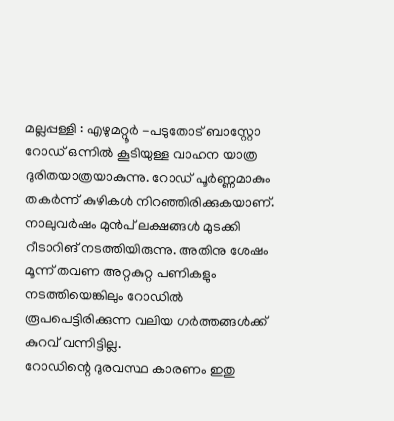മല്ലപ്പള്ളി : എഴുമറ്റൂർ -പടുതോട് ബാസ്റ്റോ റോഡ് ഒന്നിൽ കൂടിയുള്ള വാഹന യാത്ര ദുരിതയാത്രയാകുന്നു. റോഡ് പൂർണ്ണമാകും തകർന്ന് കുഴികൾ നിറഞ്ഞിരിക്കുകയാണ്. നാലുവർഷം മുൻപ് ലക്ഷങ്ങൾ മുടക്കി റീടാറിങ് നടത്തിയിരുന്നു. അതിനു ശേഷം മൂന്ന് തവണ അറ്റകുറ്റ പണികളും നടത്തിയെങ്കിലും റോഡിൽ രൂപപെട്ടിരിക്കുന്ന വലിയ ഗർത്തങ്ങൾക്ക് കുറവ് വന്നിട്ടില്ല.
റോഡിന്റെ ദുരവസ്ഥ കാരണം ഇതു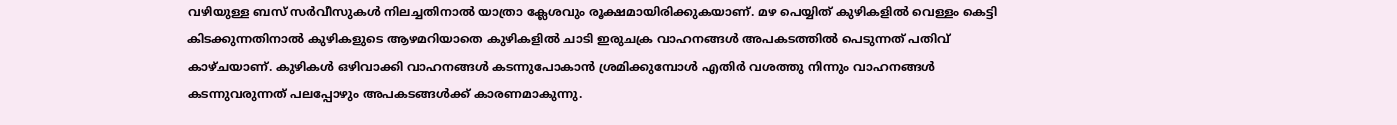വഴിയുള്ള ബസ് സർവീസുകൾ നിലച്ചതിനാൽ യാത്രാ ക്ലേശവും രൂക്ഷമായിരിക്കുകയാണ്. മഴ പെയ്യിത് കുഴികളിൽ വെള്ളം കെട്ടി കിടക്കുന്നതിനാൽ കുഴികളുടെ ആഴമറിയാതെ കുഴികളിൽ ചാടി ഇരുചക്ര വാഹനങ്ങൾ അപകടത്തിൽ പെടുന്നത് പതിവ് കാഴ്ചയാണ്. കുഴികൾ ഒഴിവാക്കി വാഹനങ്ങൾ കടന്നുപോകാൻ ശ്രമിക്കുമ്പോൾ എതിർ വശത്തു നിന്നും വാഹനങ്ങൾ കടന്നുവരുന്നത് പലപ്പോഴും അപകടങ്ങൾക്ക് കാരണമാകുന്നു.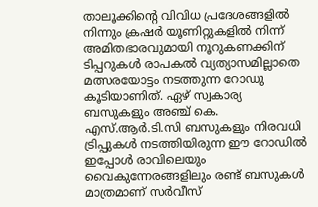താലൂക്കിന്റെ വിവിധ പ്രദേശങ്ങളിൽ നിന്നും ക്രഷർ യൂണിറ്റുകളിൽ നിന്ന് അമിതഭാരവുമായി നൂറുകണക്കിന് ടിപ്പറുകൾ രാപകൽ വ്യത്യാസമില്ലാതെ മത്സരയോട്ടം നടത്തുന്ന റോഡു കൂടിയാണിത്. ഏഴ് സ്വകാര്യ ബസുകളും അഞ്ച് കെ. എസ്.ആർ.ടി.സി ബസുകളും നിരവധി ട്രിപ്പുകൾ നടത്തിയിരുന്ന ഈ റോഡിൽ ഇപ്പോൾ രാവിലെയും വൈകുന്നേരങ്ങളിലും രണ്ട് ബസുകൾ മാത്രമാണ് സർവീസ്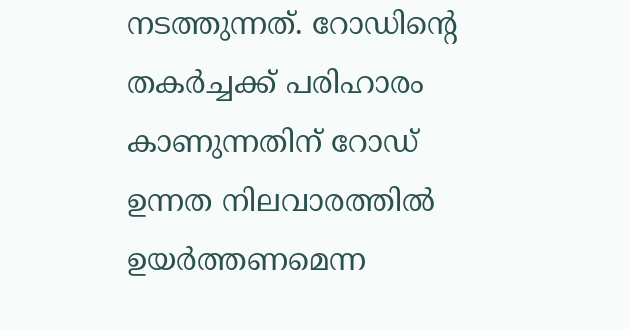നടത്തുന്നത്. റോഡിന്റെ തകർച്ചക്ക് പരിഹാരം കാണുന്നതിന് റോഡ് ഉന്നത നിലവാരത്തിൽ ഉയർത്തണമെന്ന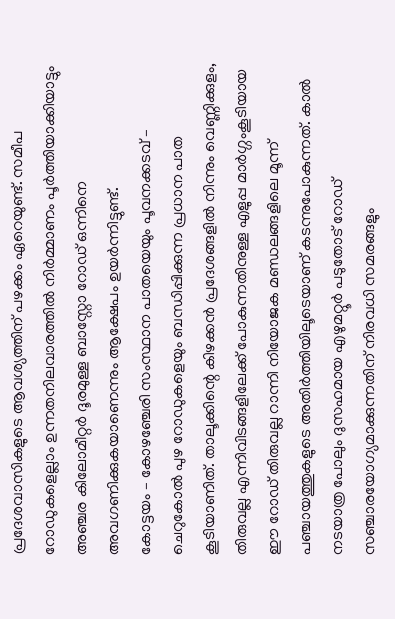പ്രദേശവാസികളുടെ ആവശ്യത്തിന് പഴക്കം ഏറെയുണ്ട്. സമീപ റോഡുകളെല്ലാം ഉന്നതനിലവാരത്തിൽ നിർമ്മാണം പൂർത്തിയാക്കിയാട്ടും അഞ്ചര കിലോമീറ്റർ ദൂരമുള്ള ബാസ്റ്റോ റോഡ് ഒന്നിനെ അവഗണിക്കുകയാണെന്നും ആക്ഷേപം ഉയർന്നിട്ടുണ്ട്.
കോട്ടയം – കോഴഞ്ചേരി സംസ്ഥാന പാതയെയും പൂവനക്കടവ് – ചെറുകോൽ പുഴ റോഡുകളെയും ബന്ധിപ്പിക്കുന്ന പ്രധാന പാത കൂടിയാണിത്. താലൂക്കിന്റെ കിഴക്കൻ പ്രദേശങ്ങളിൽ നിന്നും വെണ്ണിക്കുളം, തിരുവല്ല എന്നിവിടങ്ങളിലേക്ക് പോകുന്നതിനുള്ള എളുപ്പ മാർഗ്ഗംകൂടിയായ ഈ റോഡ് തിരുവല്ല റാന്നി നിയോജക മണ്ഡലങ്ങളിലെ മൂന്ന് പഞ്ചായത്തുകളുടെ അതിർത്തിയിലൂടെയാണ് കടന്നുപോകുന്നത്. കാൽ നടയാത്ര പോലും ദുസഹമായ എഴുമറ്റൂർ പടുതോട് റോഡ് സഞ്ചാരയോഗ്യമാക്കുന്നതിന് നിരവധി സമരങ്ങളും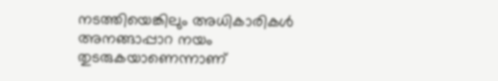നടത്തിയെങ്കിലും അധികാരികൾ അനങ്ങാപ്പാറ നയം തുടരുകയാണെന്നാണ്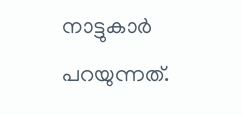നാട്ടുകാർ പറയുന്നത്.